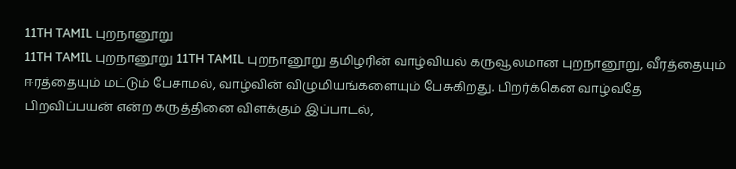11TH TAMIL புறநானூறு
11TH TAMIL புறநானூறு 11TH TAMIL புறநானூறு தமிழரின் வாழ்வியல் கருவூலமான புறநானூறு, வீரத்தையும் ஈரத்தையும் மட்டும் பேசாமல், வாழ்வின் விழுமியங்களையும் பேசுகிறது. பிறர்க்கென வாழ்வதே பிறவிப்பயன் என்ற கருத்தினை விளக்கும் இப்பாடல்,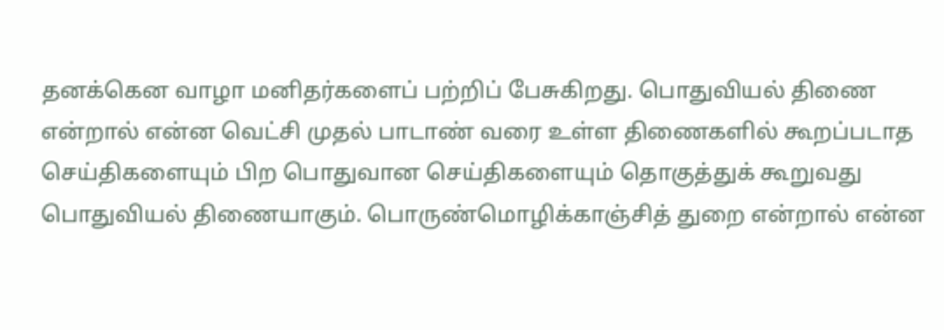தனக்கென வாழா மனிதர்களைப் பற்றிப் பேசுகிறது. பொதுவியல் திணை என்றால் என்ன வெட்சி முதல் பாடாண் வரை உள்ள திணைகளில் கூறப்படாத செய்திகளையும் பிற பொதுவான செய்திகளையும் தொகுத்துக் கூறுவது பொதுவியல் திணையாகும். பொருண்மொழிக்காஞ்சித் துறை என்றால் என்ன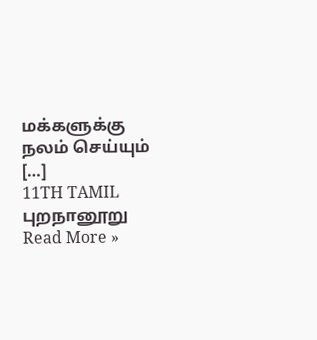மக்களுக்கு நலம் செய்யும் […]
11TH TAMIL புறநானூறு Read More »